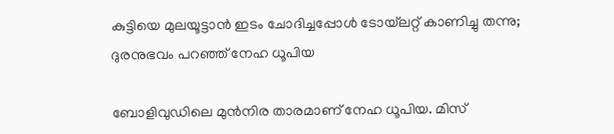കുട്ടിയെ മുലയൂട്ടാന്‍ ഇടം ചോദിച്ചപ്പോള്‍ ടോയ്‌ലറ്റ് കാണിച്ചു തന്നു; ദുരനുഭവം പറഞ്ഞ് നേഹ ധൂപിയ

ബോളിവുഡിലെ മുന്‍നിര താരമാണ് നേഹ ധൂപിയ. മിസ്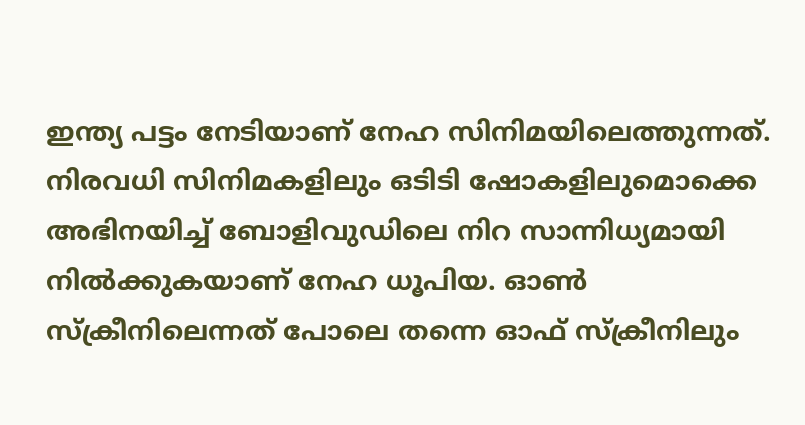ഇന്ത്യ പട്ടം നേടിയാണ് നേഹ സിനിമയിലെത്തുന്നത്. നിരവധി സിനിമകളിലും ഒടിടി ഷോകളിലുമൊക്കെ അഭിനയിച്ച് ബോളിവുഡിലെ നിറ സാന്നിധ്യമായി നില്‍ക്കുകയാണ് നേഹ ധൂപിയ. ഓണ്‍ സ്‌ക്രീനിലെന്നത് പോലെ തന്നെ ഓഫ് സ്‌ക്രീനിലും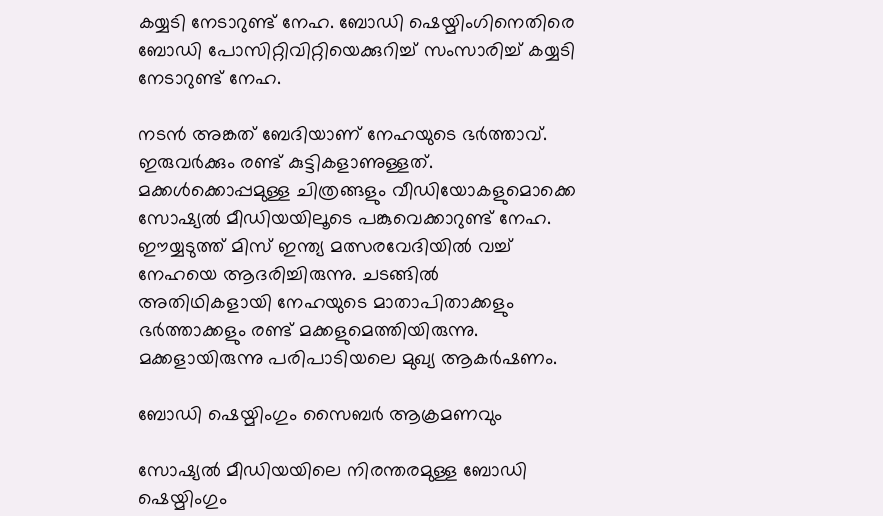കയ്യടി നേടാറുണ്ട് നേഹ. ബോഡി ഷെയ്മിംഗിനെതിരെ ബോഡി പോസിറ്റിവിറ്റിയെക്കുറിച്ച് സംസാരിച്ച് കയ്യടി നേടാറുണ്ട് നേഹ.

നടന്‍ അങ്കത് ബേദിയാണ് നേഹയുടെ ഭര്‍ത്താവ്. ഇരുവര്‍ക്കും രണ്ട് കുട്ടികളാണുള്ളത്. മക്കള്‍ക്കൊപ്പമുള്ള ചിത്രങ്ങളും വീഡിയോകളുമൊക്കെ സോഷ്യല്‍ മീഡിയയിലൂടെ പങ്കുവെക്കാറുണ്ട് നേഹ. ഈയ്യടുത്ത് മിസ് ഇന്ത്യ മത്സരവേദിയില്‍ വച്ച് നേഹയെ ആദരിച്ചിരുന്നു. ചടങ്ങില്‍ അതിഥികളായി നേഹയുടെ മാതാപിതാക്കളും ഭര്‍ത്താക്കളും രണ്ട് മക്കളുമെത്തിയിരുന്നു. മക്കളായിരുന്നു പരിപാടിയലെ മുഖ്യ ആകര്‍ഷണം.

ബോഡി ഷെയ്മിംഗും സൈബര്‍ ആക്രമണവും

സോഷ്യല്‍ മീഡിയയിലെ നിരന്തരമുള്ള ബോഡി ഷെയ്മിംഗും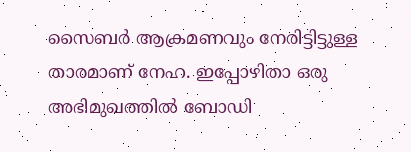സൈബര്‍ ആക്രമണവും നേരിട്ടിട്ടുള്ള താരമാണ് നേഹ. ഇപ്പോഴിതാ ഒരു അഭിമുഖത്തില്‍ ബോഡി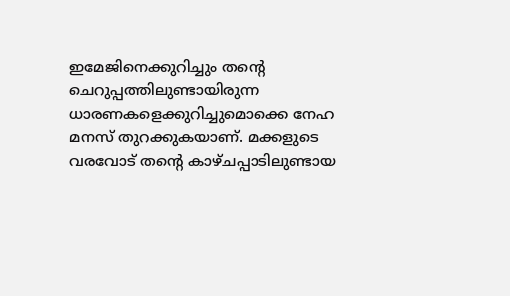ഇമേജിനെക്കുറിച്ചും തന്റെ ചെറുപ്പത്തിലുണ്ടായിരുന്ന ധാരണകളെക്കുറിച്ചുമൊക്കെ നേഹ മനസ് തുറക്കുകയാണ്. മക്കളുടെ വരവോട് തന്റെ കാഴ്ചപ്പാടിലുണ്ടായ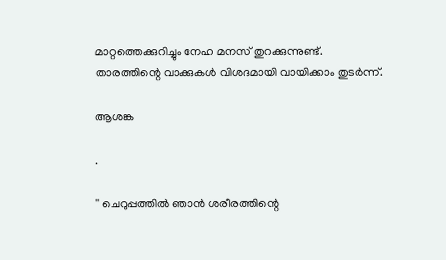മാറ്റത്തെക്കുറിച്ചും നേഹ മനസ് തുറക്കുന്നുണ്ട്. താരത്തിന്റെ വാക്കുകള്‍ വിശദമായി വായിക്കാം തുടര്‍ന്ന്.

ആശങ്ക

.

'' ചെറുപ്പത്തില്‍ ഞാന്‍ ശരീരത്തിന്റെ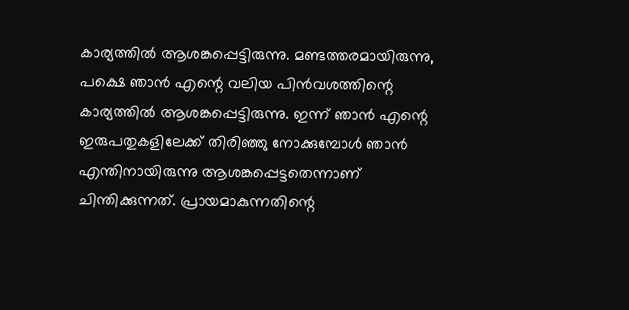കാര്യത്തില്‍ ആശങ്കപ്പെട്ടിരുന്നു. മണ്ടത്തരമായിരുന്നു, പക്ഷെ ഞാന്‍ എന്റെ വലിയ പിന്‍വശത്തിന്റെ കാര്യത്തില്‍ ആശങ്കപ്പെട്ടിരുന്നു. ഇന്ന് ഞാന്‍ എന്റെ ഇരുപതുകളിലേക്ക് തിരിഞ്ഞു നോക്കുമ്പോള്‍ ഞാന്‍ എന്തിനായിരുന്നു ആശങ്കപ്പെട്ടതെന്നാണ് ചിന്തിക്കുന്നത്. പ്രായമാകുന്നതിന്റെ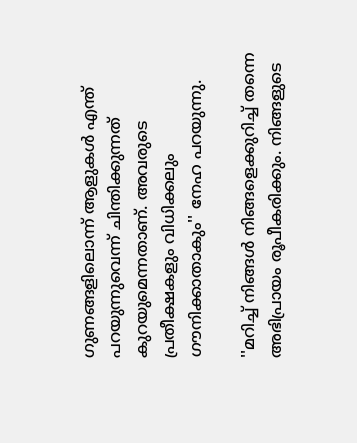ഗുണങ്ങളിലൊന്ന് ആളുകള്‍ എന്ത് പറയുന്നുവെന്ന് ചിന്തിക്കുന്നത് കുറയുമെന്നതാണ്. അവരുടെ പ്രതീക്ഷകളും വിധിക്കലും ഗൗനിക്കാതാകും'' നേഹ പറയുന്നു.

''മറിച്ച് നിങ്ങള്‍ നിങ്ങളെക്കുറിച്ച് തന്നെ അഭിപ്രായം രൂപീകരിക്കും. നിങ്ങളുടെ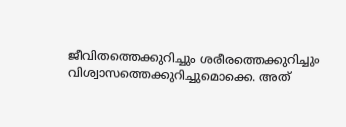ജീവിതത്തെക്കുറിച്ചും ശരീരത്തെക്കുറിച്ചും വിശ്വാസത്തെക്കുറിച്ചുമൊക്കെ. അത്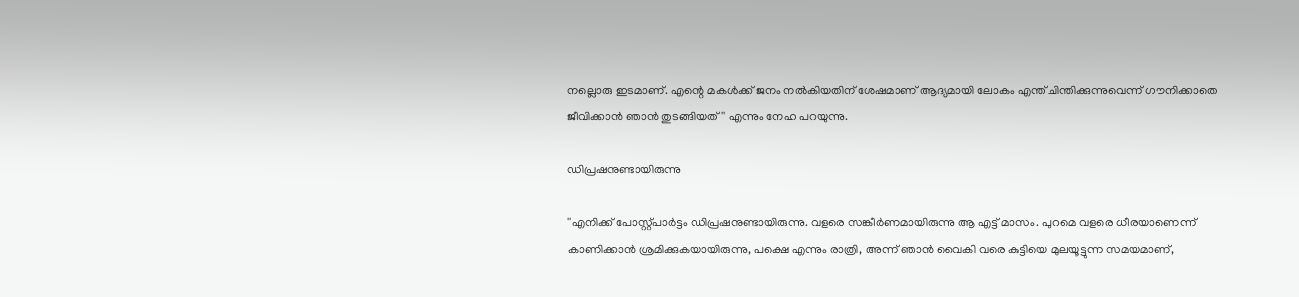നല്ലൊരു ഇടമാണ്. എന്റെ മകള്‍ക്ക് ജനം നല്‍കിയതിന് ശേഷമാണ് ആദ്യമായി ലോകം എന്ത് ചിന്തിക്കുന്നുവെന്ന് ഗൗനിക്കാതെ ജീവിക്കാന്‍ ഞാന്‍ തുടങ്ങിയത്'' എന്നും നേഹ പറയുന്നു.

ഡിപ്രഷനുണ്ടായിരുന്നു

''എനിക്ക് പോസ്റ്റ്പാര്‍ട്ടം ഡിപ്രഷനുണ്ടായിരുന്നു. വളരെ സങ്കീര്‍ണമായിരുന്നു ആ എട്ട് മാസം. പുറമെ വളരെ ധീരയാണെന്ന് കാണിക്കാന്‍ ശ്രമിക്കുകയായിരുന്നു, പക്ഷെ എന്നും രാത്രി, അന്ന് ഞാന്‍ വൈകി വരെ കുട്ടിയെ മുലയൂട്ടുന്ന സമയമാണ്,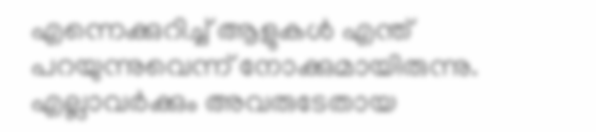എന്നെക്കുറിച്ച് ആളുകള്‍ എന്ത് പറയുന്നുവെന്ന് നോക്കുമായിരുന്നു. എല്ലാവര്‍ക്കും അവരുടേതായ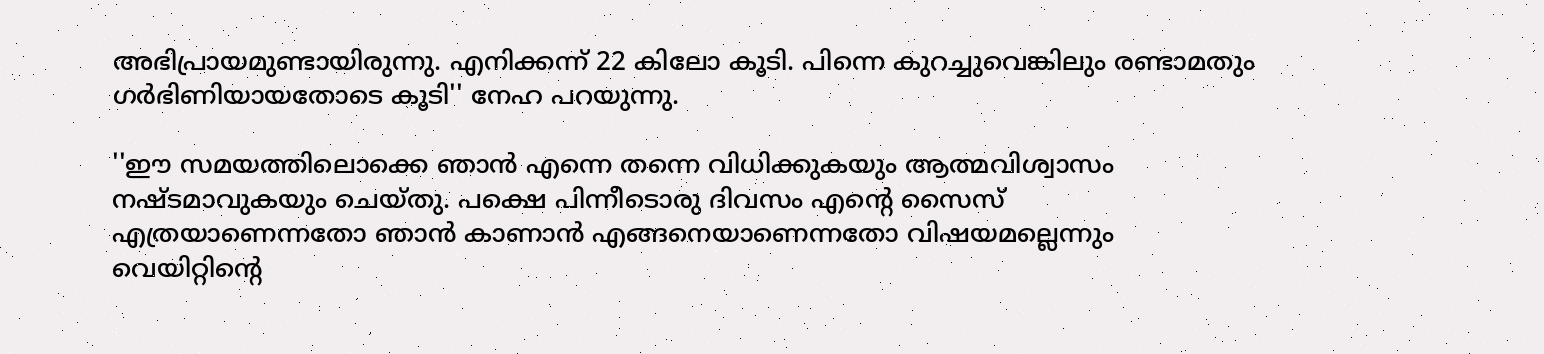അഭിപ്രായമുണ്ടായിരുന്നു. എനിക്കന്ന് 22 കിലോ കൂടി. പിന്നെ കുറച്ചുവെങ്കിലും രണ്ടാമതും ഗര്‍ഭിണിയായതോടെ കൂടി'' നേഹ പറയുന്നു.

''ഈ സമയത്തിലൊക്കെ ഞാന്‍ എന്നെ തന്നെ വിധിക്കുകയും ആത്മവിശ്വാസം നഷ്ടമാവുകയും ചെയ്തു. പക്ഷെ പിന്നീടൊരു ദിവസം എന്റെ സൈസ് എത്രയാണെന്നതോ ഞാന്‍ കാണാന്‍ എങ്ങനെയാണെന്നതോ വിഷയമല്ലെന്നും വെയിറ്റിന്റെ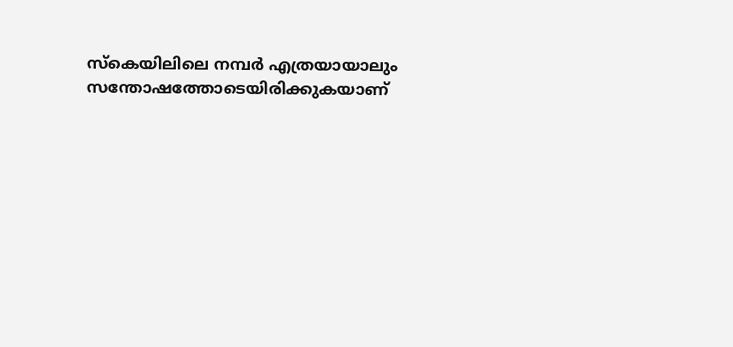സ്‌കെയിലിലെ നമ്പര്‍ എത്രയായാലും സന്തോഷത്തോടെയിരിക്കുകയാണ്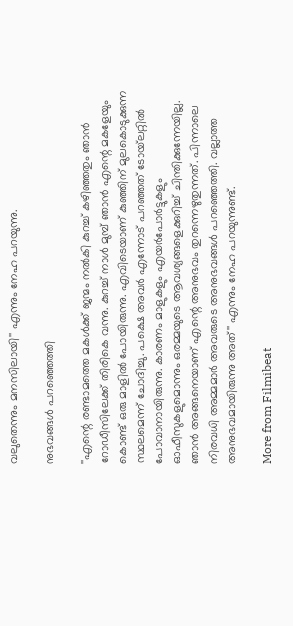വലുതെന്നും മനസിലായി'' എന്നും നേഹ പറയുന്നു.

നുഭവങ്ങള്‍ പറഞ്ഞെത്തി

''എന്റെ രണ്ടാമത്തെ മകള്‍ക്ക് ജന്മം നല്‍കി കുറച്ച് കഴിഞ്ഞതും ഞാന്‍ റോഡീസിലേക്ക് തിരികെ വന്നു. കുറച്ച് നാള്‍ മുമ്പ് ഞാന്‍ എന്റെ മകളേയും കൊണ്ട് ഒരു മാളില്‍ പോയിരുന്നു. എവിടെയാണ് കുഞ്ഞിന് മുലകൊടുക്കുന്ന സ്ഥലമെന്ന് ചോദിച്ചു. പക്ഷെ അവര്‍ എന്നോട് പറഞ്ഞത് ടോയ്‌ലറ്റില്‍ പോവാനായിരുന്നു. കാരണം മാളുകളും എയര്‍പോര്‍ട്ടുകളും ഓഫീസുകളുമൊന്നും ഒരമ്മയുടെ ആവശ്യങ്ങളെക്കുറിച്ച് ചിന്തിക്കുന്നേയില്ല. ഞാന്‍ അങ്ങനെയാണ് എന്റെ അനുഭവം തുറന്നെഴുതുന്നത്. പിന്നാലെ നിരവധി അമ്മമാര്‍ അവരുടെ അനുഭവങ്ങള്‍ പറഞ്ഞെത്തി. വല്ലാത്ത അനുഭവമായിരുന്നു അത്'' എന്നും നേഹ പറയുന്നുണ്ട്.

More from Filmibeat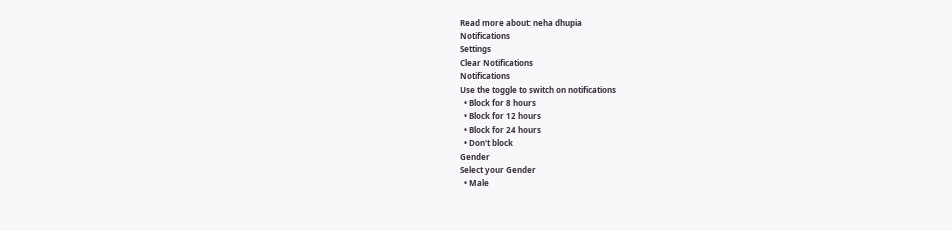Read more about: neha dhupia
Notifications
Settings
Clear Notifications
Notifications
Use the toggle to switch on notifications
  • Block for 8 hours
  • Block for 12 hours
  • Block for 24 hours
  • Don't block
Gender
Select your Gender
  • Male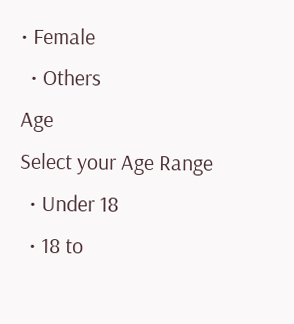• Female
  • Others
Age
Select your Age Range
  • Under 18
  • 18 to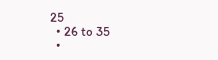25
  • 26 to 35
  •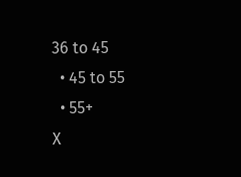36 to 45
  • 45 to 55
  • 55+
X